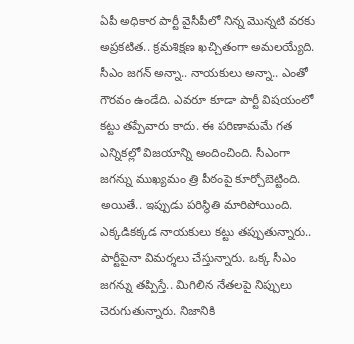ఏపీ అధికార పార్టీ వైసీపీలో నిన్న మొన్నటి వరకు అప్రకటిత.. క్రమశిక్షణ ఖచ్చితంగా అమలయ్యేది. సీఎం జగన్ అన్నా.. నాయకులు అన్నా.. ఎంతో గౌరవం ఉండేది. ఎవరూ కూడా పార్టీ విషయంలో కట్టు తప్పేవారు కాదు. ఈ పరిణామమే గత ఎన్నికల్లో విజయాన్ని అందించింది. సీఎంగా జగన్ను ముఖ్యమం త్రి పీఠంపై కూర్చోబెట్టింది. అయితే.. ఇప్పుడు పరిస్థితి మారిపోయింది. ఎక్కడికక్కడ నాయకులు కట్టు తప్పుతున్నారు..
పార్టీపైనా విమర్శలు చేస్తున్నారు. ఒక్క సీఎం జగన్ను తప్పిస్తే.. మిగిలిన నేతలపై నిప్పులు చెరుగుతున్నారు. నిజానికి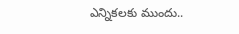ఎన్నికలకు ముందు..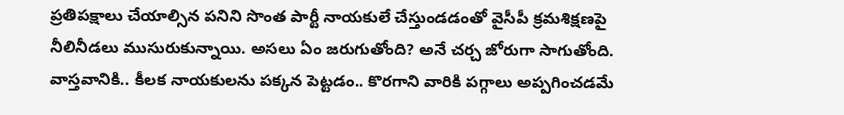ప్రతిపక్షాలు చేయాల్సిన పనిని సొంత పార్టీ నాయకులే చేస్తుండడంతో వైసీపీ క్రమశిక్షణపై నీలినీడలు ముసురుకున్నాయి. అసలు ఏం జరుగుతోంది? అనే చర్చ జోరుగా సాగుతోంది. వాస్తవానికి.. కీలక నాయకులను పక్కన పెట్టడం.. కొరగాని వారికి పగ్గాలు అప్పగించడమే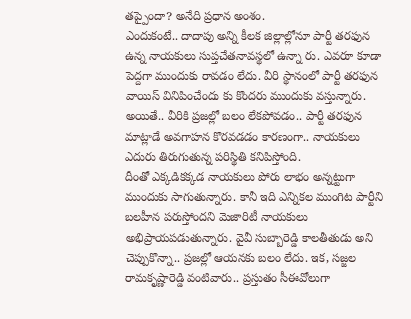తప్పైందా? అనేది ప్రధాన అంశం.
ఎందుకంటే.. దాదాపు అన్ని కీలక జిల్లాల్లోనూ పార్టీ తరఫున ఉన్న నాయకులు సుప్తచేతనావస్థలో ఉన్నా రు. ఎవరూ కూడా పెద్దగా ముందుకు రావడం లేదు. వీరి స్థానంలో పార్టీ తరఫున వాయిస్ వినిపించేందు కు కొందరు ముందుకు వస్తున్నారు. అయితే.. వీరికి ప్రజల్లో బలం లేకపోవడం.. పార్టీ తరఫున మాట్లాడే అవగాహన కొరవడడం కారణంగా.. నాయకులు ఎదురు తిరుగుతున్న పరిస్థితి కనిపిస్తోంది.
దీంతో ఎక్కడికక్కడ నాయకులు పోరు లాభం అన్నట్టుగా ముందుకు సాగుతున్నారు. కానీ ఇది ఎన్నికల ముంగిట పార్టీని బలహీన పరుస్తోందని మెజారిటీ నాయకులు అభిప్రాయపడుతున్నారు. వైవీ సుబ్బారెడ్డి కాలతీతుడు అని చెప్పుకొన్నా.. ప్రజల్లో ఆయనకు బలం లేదు. ఇక, సజ్జల రామకృష్ణారెడ్డి వంటివారు.. ప్రస్తుతం సీఈవోలుగా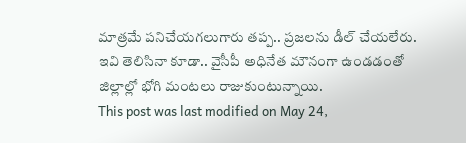మాత్రమే పనిచేయగలుగారు తప్ప.. ప్రజలను డీల్ చేయలేరు. ఇవి తెలిసినా కూడా.. వైసీపీ అధినేత మౌనంగా ఉండడంతో జిల్లాల్లో భోగి మంటలు రాజుకుంటున్నాయి.
This post was last modified on May 24,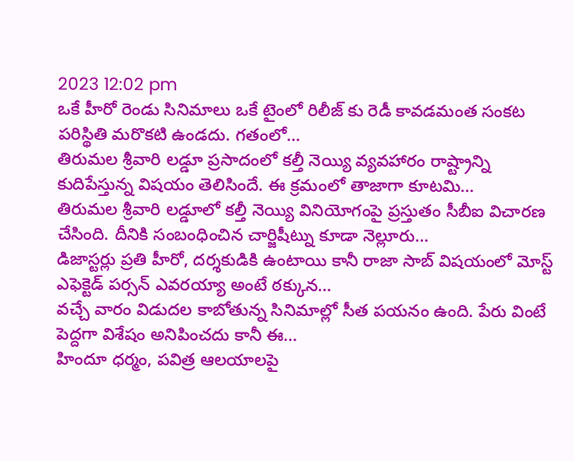2023 12:02 pm
ఒకే హీరో రెండు సినిమాలు ఒకే టైంలో రిలీజ్ కు రెడీ కావడమంత సంకట పరిస్థితి మరొకటి ఉండదు. గతంలో…
తిరుమల శ్రీవారి లడ్డూ ప్రసాదంలో కల్తీ నెయ్యి వ్యవహారం రాష్ట్రాన్ని కుదిపేస్తున్న విషయం తెలిసిందే. ఈ క్రమంలో తాజాగా కూటమి…
తిరుమల శ్రీవారి లడ్డూలో కల్తీ నెయ్యి వినియోగంపై ప్రస్తుతం సీబీఐ విచారణ చేసింది. దీనికి సంబంధించిన చార్జిషీట్ను కూడా నెల్లూరు…
డిజాస్టర్లు ప్రతి హీరో, దర్శకుడికి ఉంటాయి కానీ రాజా సాబ్ విషయంలో మోస్ట్ ఎఫెక్టెడ్ పర్సన్ ఎవరయ్యా అంటే ఠక్కున…
వచ్చే వారం విడుదల కాబోతున్న సినిమాల్లో సీత పయనం ఉంది. పేరు వింటే పెద్దగా విశేషం అనిపించదు కానీ ఈ…
హిందూ ధర్మం, పవిత్ర ఆలయాలపై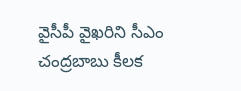వైసీపీ వైఖరిని సీఎం చంద్రబాబు కీలక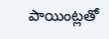పాయింట్లతో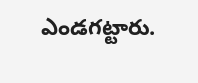ఎండగట్టారు.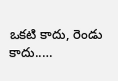ఒకటి కాదు, రెండు కాదు..…